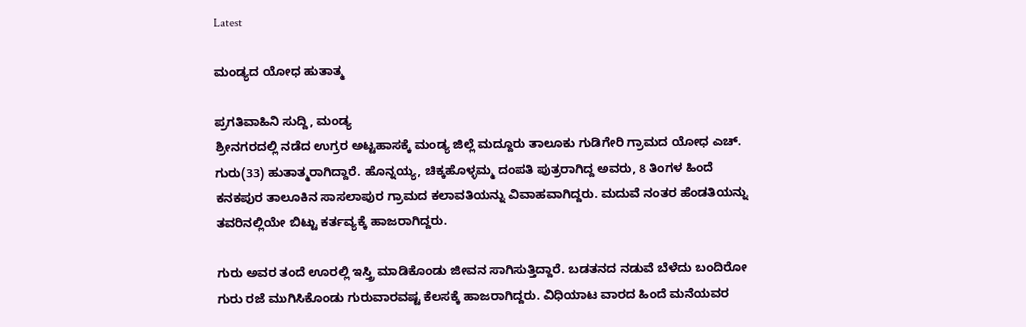Latest

ಮಂಡ್ಯದ ಯೋಧ ಹುತಾತ್ಮ

ಪ್ರಗತಿವಾಹಿನಿ ಸುದ್ದಿ, ಮಂಡ್ಯ
ಶ್ರೀನಗರದಲ್ಲಿ ನಡೆದ ಉಗ್ರರ ಅಟ್ಟಹಾಸಕ್ಕೆ ಮಂಡ್ಯ ಜಿಲ್ಲೆ ಮದ್ದೂರು ತಾಲೂಕು ಗುಡಿಗೇರಿ ಗ್ರಾಮದ ಯೋಧ ಎಚ್. ಗುರು(33) ಹುತಾತ್ಮರಾಗಿದ್ದಾರೆ. ಹೊನ್ನಯ್ಯ, ಚಿಕ್ಕಹೊಳ್ಳಮ್ಮ ದಂಪತಿ ಪುತ್ರರಾಗಿದ್ದ ಅವರು, 8 ತಿಂಗಳ ಹಿಂದೆ ಕನಕಪುರ ತಾಲೂಕಿನ ಸಾಸಲಾಪುರ ಗ್ರಾಮದ ಕಲಾವತಿಯನ್ನು ವಿವಾಹವಾಗಿದ್ದರು. ಮದುವೆ ನಂತರ ಹೆಂಡತಿಯನ್ನು ತವರಿನಲ್ಲಿಯೇ ಬಿಟ್ಟು ಕರ್ತವ್ಯಕ್ಕೆ ಹಾಜರಾಗಿದ್ದರು.

ಗುರು ಅವರ ತಂದೆ ಊರಲ್ಲಿ ಇಸ್ತ್ರಿ ಮಾಡಿಕೊಂಡು ಜೀವನ ಸಾಗಿಸುತ್ತಿದ್ದಾರೆ. ಬಡತನದ ನಡುವೆ ಬೆಳೆದು ಬಂದಿರೋ ಗುರು ರಜೆ ಮುಗಿಸಿಕೊಂಡು ಗುರುವಾರವಷ್ಟ ಕೆಲಸಕ್ಕೆ ಹಾಜರಾಗಿದ್ದರು. ವಿಧಿಯಾಟ ವಾರದ ಹಿಂದೆ ಮನೆಯವರ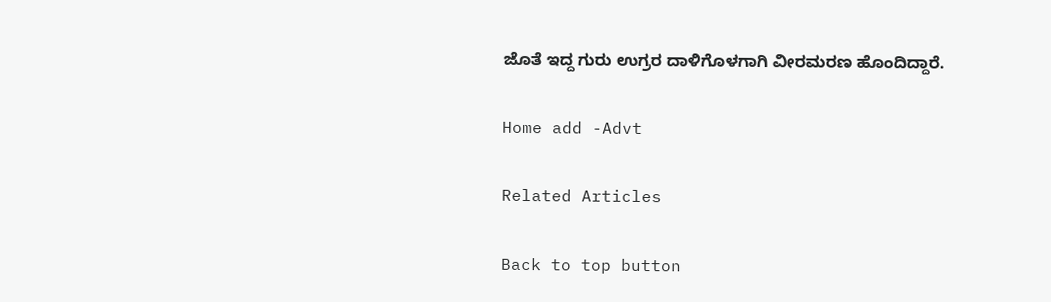ಜೊತೆ ಇದ್ದ ಗುರು ಉಗ್ರರ ದಾಳಿಗೊಳಗಾಗಿ ವೀರಮರಣ ಹೊಂದಿದ್ದಾರೆ.

Home add -Advt

Related Articles

Back to top button